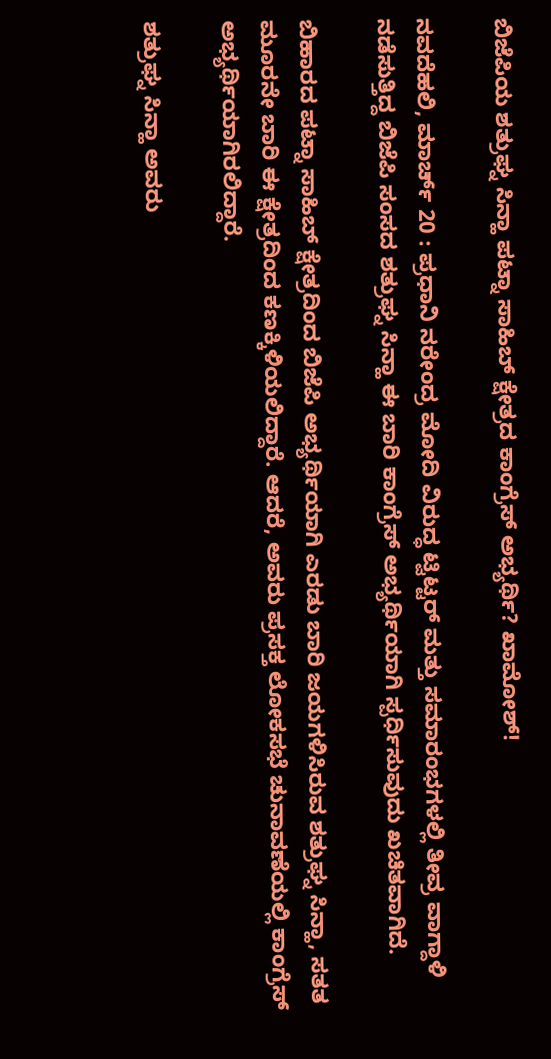ಬಿಜೆಪಿಯ ಶತ್ರುಘ್ನ ಸಿನ್ಹಾ ಪಟ್ನಾ ಸಾಹಿಬ್ ಕ್ಷೇತ್ರದ ಕಾಂಗ್ರೆಸ್ ಅಭ್ಯರ್ಥಿ? ಖಾಮೋಶ್!

ನವದೆಹಲಿ, ಮಾರ್ಚ್ 20 : ಪ್ರಧಾನಿ ನರೇಂದ್ರ ಮೋದಿ ವಿರುದ್ಧ ಟ್ವಿಟ್ಟರ್ ಮತ್ತು ಸಮಾರಂಭಗಳಲ್ಲಿ ತೀವ್ರ ವಾಗ್ದಾಳಿ ನಡೆಸುತ್ತಿದ್ದ ಬಿಜೆಪಿ ಸಂಸದ ಶತ್ರುಘ್ನ ಸಿನ್ಹಾ ಈ ಬಾರಿ ಕಾಂಗ್ರೆಸ್ ಅಭ್ಯರ್ಥಿಯಾಗಿ ಸ್ಪರ್ಧಿಸುವುದು ಖಚಿತವಾಗಿದೆ.

ಬಿಹಾರದ ಪಟ್ನಾ ಸಾಹಿಬ್ ಕ್ಷೇತ್ರದಿಂದ ಬಿಜೆಪಿ ಅಭ್ಯರ್ಥಿಯಾಗಿ ಎರಡು ಬಾರಿ ಜಯಗಳಿಸಿರುವ ಶತ್ರುಘ್ನ ಸಿನ್ಹಾ, ಸತತ ಮೂರನೇ ಬಾರಿ ಈ ಕ್ಷೇತ್ರದಿಂದ ಕಣಕ್ಕಿಳಿಯಲಿದ್ದಾರೆ. ಆದರೆ, ಅವರು ಪ್ರಸಕ್ತ ಲೋಕಸಭೆ ಚುನಾವಣೆಯಲ್ಲಿ ಕಾಂಗ್ರೆಸ್ ಅಭ್ಯರ್ಥಿಯಾಗಿರಲಿದ್ದಾರೆ.

ಶತ್ರುಘ್ನ ಸಿನ್ಹಾ ಅವರು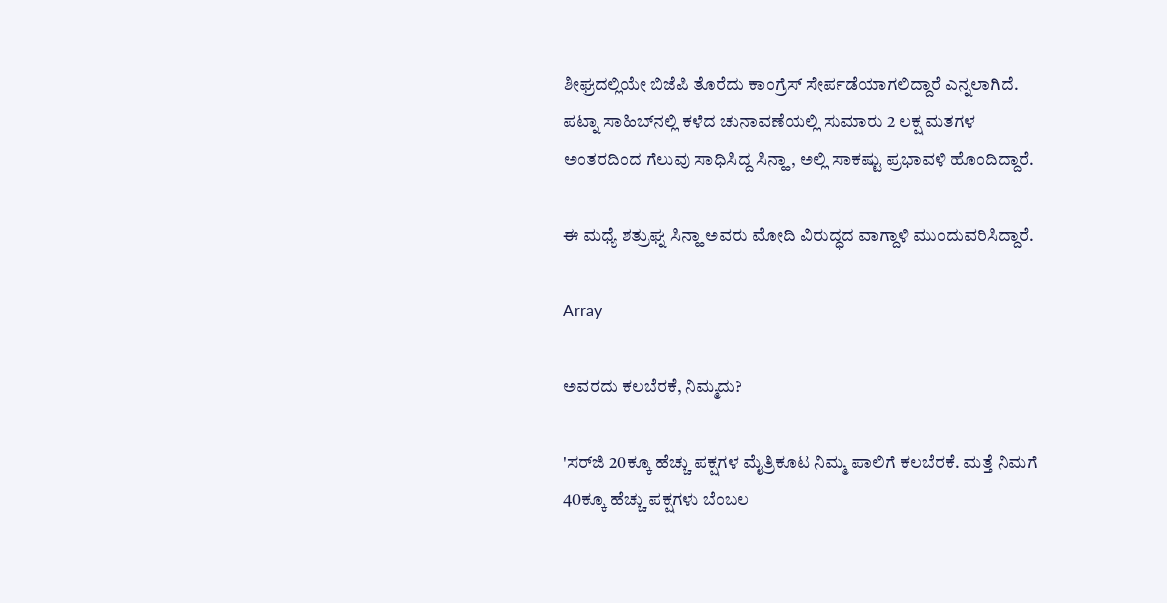ಶೀಘ್ರದಲ್ಲಿಯೇ ಬಿಜೆಪಿ ತೊರೆದು ಕಾಂಗ್ರೆಸ್ ಸೇರ್ಪಡೆಯಾಗಲಿದ್ದಾರೆ ಎನ್ನಲಾಗಿದೆ. ಪಟ್ನಾ ಸಾಹಿಬ್‌ನಲ್ಲಿ ಕಳೆದ ಚುನಾವಣೆಯಲ್ಲಿ ಸುಮಾರು 2 ಲಕ್ಷ ಮತಗಳ ಅಂತರದಿಂದ ಗೆಲುವು ಸಾಧಿಸಿದ್ದ ಸಿನ್ಹಾ, ಅಲ್ಲಿ ಸಾಕಷ್ಟು ಪ್ರಭಾವಳಿ ಹೊಂದಿದ್ದಾರೆ.

ಈ ಮಧ್ಯೆ ಶತ್ರುಘ್ನ ಸಿನ್ಹಾ ಅವರು ಮೋದಿ ವಿರುದ್ಧದ ವಾಗ್ದಾಳಿ ಮುಂದುವರಿಸಿದ್ದಾರೆ.

Array

ಅವರದು ಕಲಬೆರಕೆ, ನಿಮ್ಮದು?

'ಸರ್‌ಜಿ 20ಕ್ಕೂ ಹೆಚ್ಚು ಪಕ್ಷಗಳ ಮೈತ್ರಿಕೂಟ ನಿಮ್ಮ ಪಾಲಿಗೆ ಕಲಬೆರಕೆ. ಮತ್ತೆ ನಿಮಗೆ 40ಕ್ಕೂ ಹೆಚ್ಚು ಪಕ್ಷಗಳು ಬೆಂಬಲ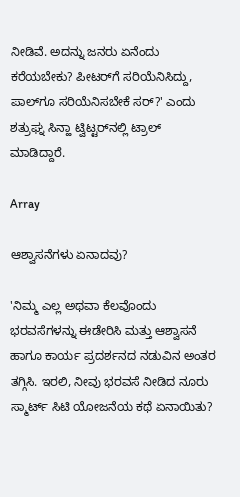ನೀಡಿವೆ. ಅದನ್ನು ಜನರು ಏನೆಂದು ಕರೆಯಬೇಕು? ಪೀಟರ್‌ಗೆ ಸರಿಯೆನಿಸಿದ್ದು, ಪಾಲ್‌ಗೂ ಸರಿಯೆನಿಸಬೇಕೆ ಸರ್?' ಎಂದು ಶತ್ರುಘ್ನ ಸಿನ್ಹಾ ಟ್ವಿಟ್ಟರ್‌ನಲ್ಲಿ ಟ್ರಾಲ್ ಮಾಡಿದ್ದಾರೆ.

Array

ಆಶ್ವಾಸನೆಗಳು ಏನಾದವು?

'ನಿಮ್ಮ ಎಲ್ಲ ಅಥವಾ ಕೆಲವೊಂದು ಭರವಸೆಗಳನ್ನು ಈಡೇರಿಸಿ ಮತ್ತು ಆಶ್ವಾಸನೆ ಹಾಗೂ ಕಾರ್ಯ ಪ್ರದರ್ಶನದ ನಡುವಿನ ಅಂತರ ತಗ್ಗಿಸಿ. ಇರಲಿ, ನೀವು ಭರವಸೆ ನೀಡಿದ ನೂರು ಸ್ಮಾರ್ಟ್ ಸಿಟಿ ಯೋಜನೆಯ ಕಥೆ ಏನಾಯಿತು?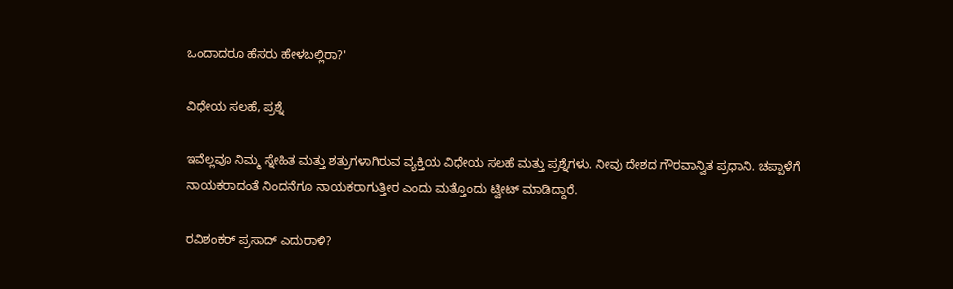ಒಂದಾದರೂ ಹೆಸರು ಹೇಳಬಲ್ಲಿರಾ?'

ವಿಧೇಯ ಸಲಹೆ, ಪ್ರಶ್ನೆ

ಇವೆಲ್ಲವೂ ನಿಮ್ಮ ಸ್ನೇಹಿತ ಮತ್ತು ಶತ್ರುಗಳಾಗಿರುವ ವ್ಯಕ್ತಿಯ ವಿಧೇಯ ಸಲಹೆ ಮತ್ತು ಪ್ರಶ್ನೆಗಳು. ನೀವು ದೇಶದ ಗೌರವಾನ್ವಿತ ಪ್ರಧಾನಿ. ಚಪ್ಪಾಳೆಗೆ ನಾಯಕರಾದಂತೆ ನಿಂದನೆಗೂ ನಾಯಕರಾಗುತ್ತೀರ ಎಂದು ಮತ್ತೊಂದು ಟ್ವೀಟ್ ಮಾಡಿದ್ದಾರೆ.

ರವಿಶಂಕರ್ ಪ್ರಸಾದ್ ಎದುರಾಳಿ?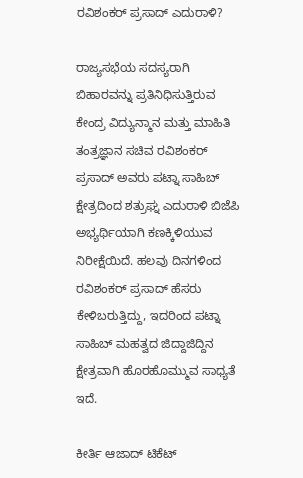ರವಿಶಂಕರ್ ಪ್ರಸಾದ್ ಎದುರಾಳಿ?

ರಾಜ್ಯಸಭೆಯ ಸದಸ್ಯರಾಗಿ ಬಿಹಾರವನ್ನು ಪ್ರತಿನಿಧಿಸುತ್ತಿರುವ ಕೇಂದ್ರ ವಿದ್ಯುನ್ಮಾನ ಮತ್ತು ಮಾಹಿತಿ ತಂತ್ರಜ್ಞಾನ ಸಚಿವ ರವಿಶಂಕರ್ ಪ್ರಸಾದ್ ಅವರು ಪಟ್ನಾ ಸಾಹಿಬ್ ಕ್ಷೇತ್ರದಿಂದ ಶತ್ರುಘ್ನ ಎದುರಾಳಿ ಬಿಜೆಪಿ ಅಭ್ಯರ್ಥಿಯಾಗಿ ಕಣಕ್ಕಿಳಿಯುವ ನಿರೀಕ್ಷೆಯಿದೆ. ಹಲವು ದಿನಗಳಿಂದ ರವಿಶಂಕರ್ ಪ್ರಸಾದ್ ಹೆಸರು ಕೇಳಿಬರುತ್ತಿದ್ದು, ಇದರಿಂದ ಪಟ್ನಾ ಸಾಹಿಬ್ ಮಹತ್ವದ ಜಿದ್ದಾಜಿದ್ದಿನ ಕ್ಷೇತ್ರವಾಗಿ ಹೊರಹೊಮ್ಮುವ ಸಾಧ್ಯತೆ ಇದೆ.

ಕೀರ್ತಿ ಆಜಾದ್ ಟಿಕೆಟ್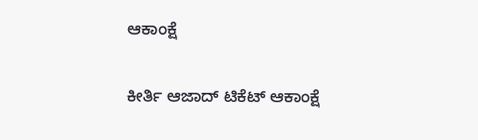ಆಕಾಂಕ್ಷೆ

ಕೀರ್ತಿ ಆಜಾದ್ ಟಿಕೆಟ್ ಆಕಾಂಕ್ಷೆ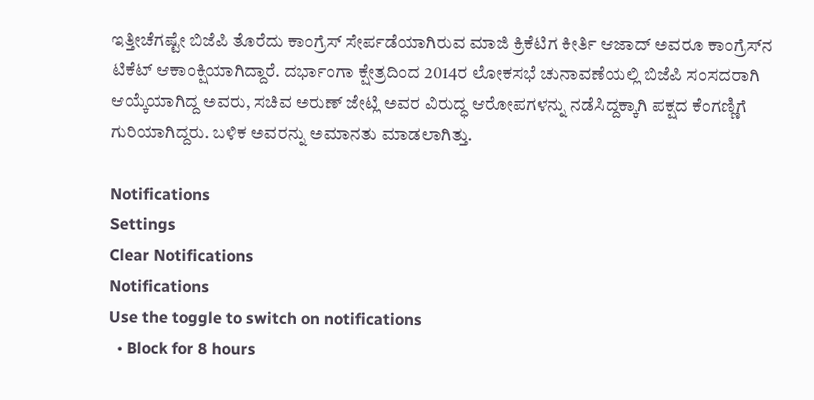ಇತ್ತೀಚೆಗಷ್ಟೇ ಬಿಜೆಪಿ ತೊರೆದು ಕಾಂಗ್ರೆಸ್ ಸೇರ್ಪಡೆಯಾಗಿರುವ ಮಾಜಿ ಕ್ರಿಕೆಟಿಗ ಕೀರ್ತಿ ಆಜಾದ್ ಅವರೂ ಕಾಂಗ್ರೆಸ್‌ನ ಟಿಕೆಟ್ ಆಕಾಂಕ್ಷಿಯಾಗಿದ್ದಾರೆ. ದರ್ಭಾಂಗಾ ಕ್ಷೇತ್ರದಿಂದ 2014ರ ಲೋಕಸಭೆ ಚುನಾವಣೆಯಲ್ಲಿ ಬಿಜೆಪಿ ಸಂಸದರಾಗಿ ಆಯ್ಕೆಯಾಗಿದ್ದ ಅವರು, ಸಚಿವ ಅರುಣ್ ಜೇಟ್ಲಿ ಅವರ ವಿರುದ್ಧ ಆರೋಪಗಳನ್ನು ನಡೆಸಿದ್ದಕ್ಕಾಗಿ ಪಕ್ಷದ ಕೆಂಗಣ್ಣಿಗೆ ಗುರಿಯಾಗಿದ್ದರು. ಬಳಿಕ ಅವರನ್ನು ಅಮಾನತು ಮಾಡಲಾಗಿತ್ತು.

Notifications
Settings
Clear Notifications
Notifications
Use the toggle to switch on notifications
  • Block for 8 hours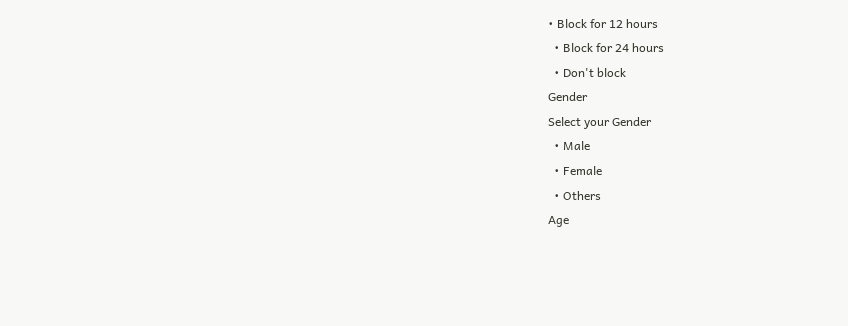• Block for 12 hours
  • Block for 24 hours
  • Don't block
Gender
Select your Gender
  • Male
  • Female
  • Others
Age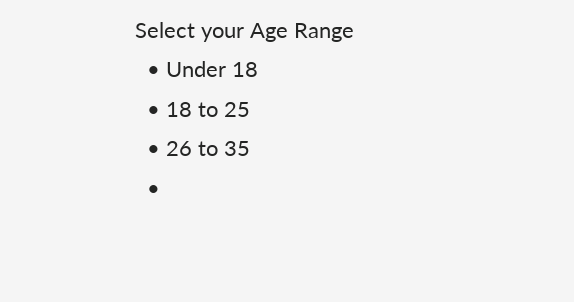Select your Age Range
  • Under 18
  • 18 to 25
  • 26 to 35
  •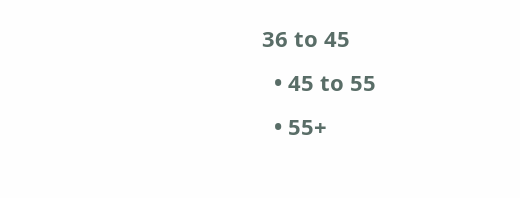36 to 45
  • 45 to 55
  • 55+